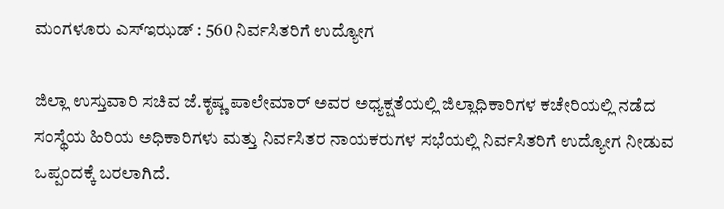ಮಂಗಳೂರು ಎಸ್ಇಝಡ್ : 560 ನಿರ್ವಸಿತರಿಗೆ ಉದ್ಯೋಗ

ಜಿಲ್ಲಾ ಉಸ್ತುವಾರಿ ಸಚಿವ ಜೆ.ಕೃಷ್ಣ ಪಾಲೇಮಾರ್ ಅವರ ಅಧ್ಯಕ್ಷತೆಯಲ್ಲಿ ಜಿಲ್ಲಾಧಿಕಾರಿಗಳ ಕಚೇರಿಯಲ್ಲಿ ನಡೆದ ಸಂಸ್ಥೆಯ ಹಿರಿಯ ಅಧಿಕಾರಿಗಳು ಮತ್ತು ನಿರ್ವಸಿತರ ನಾಯಕರುಗಳ ಸಭೆಯಲ್ಲಿ ನಿರ್ವಸಿತರಿಗೆ ಉದ್ಯೋಗ ನೀಡುವ ಒಪ್ಪಂದಕ್ಕೆ ಬರಲಾಗಿದೆ.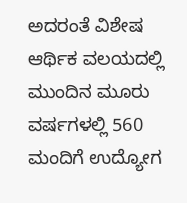ಅದರಂತೆ ವಿಶೇಷ ಆರ್ಥಿಕ ವಲಯದಲ್ಲಿ ಮುಂದಿನ ಮೂರು ವರ್ಷಗಳಲ್ಲಿ 560 ಮಂದಿಗೆ ಉದ್ಯೋಗ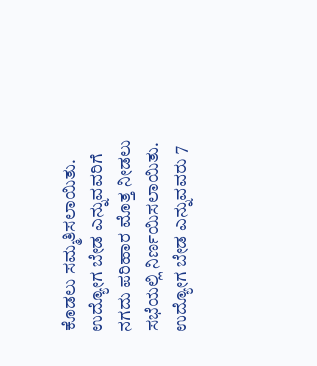ಕೊಡಲು ಸಮ್ಮತಿಸಲಾಯಿತು. ಉದ್ಯೋಗ ಬೇಡ ಎನ್ನುವವರಿಗೆ ನಗದು ಪರಿಹಾರ ಮೊತ್ತ ನೀಡಲು ಸಭೆಯಲ್ಲಿ ನಿರ್ಣಯಿಸಲಾಯಿತು. ಉದ್ಯೋಗ ಬೇಡ ಎನ್ನುವವರು 7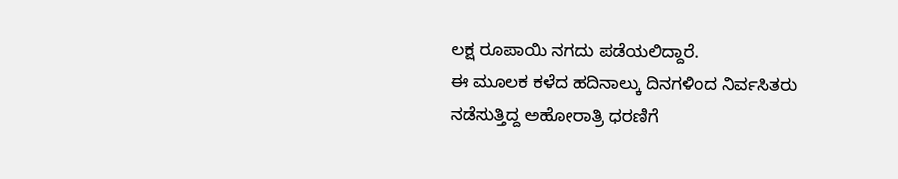ಲಕ್ಷ ರೂಪಾಯಿ ನಗದು ಪಡೆಯಲಿದ್ದಾರೆ.
ಈ ಮೂಲಕ ಕಳೆದ ಹದಿನಾಲ್ಕು ದಿನಗಳಿಂದ ನಿರ್ವಸಿತರು ನಡೆಸುತ್ತಿದ್ದ ಅಹೋರಾತ್ರಿ ಧರಣಿಗೆ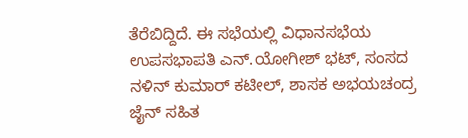ತೆರೆಬಿದ್ದಿದೆ. ಈ ಸಭೆಯಲ್ಲಿ ವಿಧಾನಸಭೆಯ ಉಪಸಭಾಪತಿ ಎನ್.ಯೋಗೀಶ್ ಭಟ್, ಸಂಸದ ನಳಿನ್ ಕುಮಾರ್ ಕಟೀಲ್, ಶಾಸಕ ಅಭಯಚಂದ್ರ ಜೈನ್ ಸಹಿತ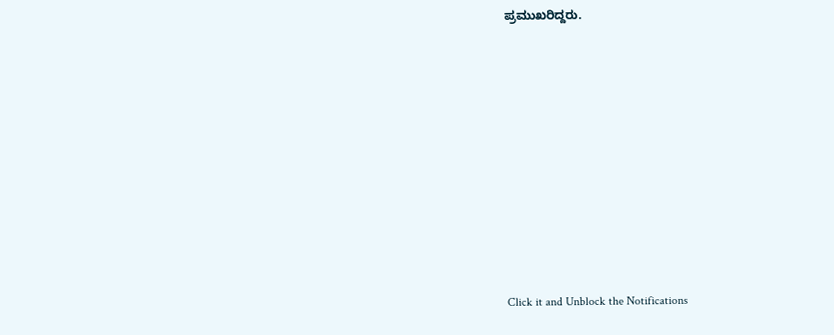ಪ್ರಮುಖರಿದ್ದರು.












Click it and Unblock the Notifications